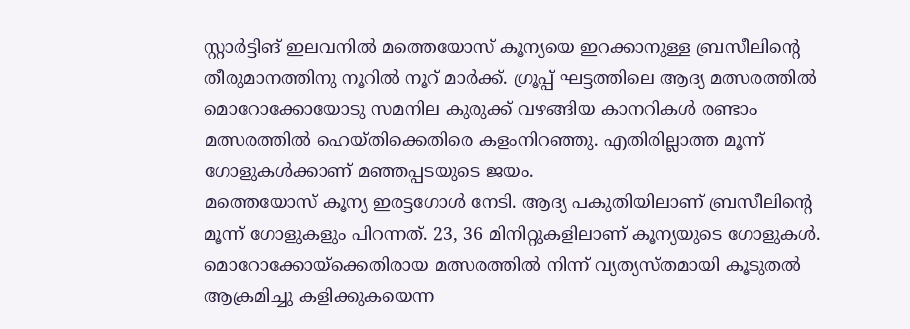സ്റ്റാർട്ടിങ് ഇലവനിൽ മത്തെയോസ് കൂന്യയെ ഇറക്കാനുള്ള ബ്രസീലിന്റെ തീരുമാനത്തിനു നൂറിൽ നൂറ് മാർക്ക്. ഗ്രൂപ്പ് ഘട്ടത്തിലെ ആദ്യ മത്സരത്തിൽ മൊറോക്കോയോടു സമനില കുരുക്ക് വഴങ്ങിയ കാനറികൾ രണ്ടാം മത്സരത്തിൽ ഹെയ്തിക്കെതിരെ കളംനിറഞ്ഞു. എതിരില്ലാത്ത മൂന്ന് ഗോളുകൾക്കാണ് മഞ്ഞപ്പടയുടെ ജയം.
മത്തെയോസ് കൂന്യ ഇരട്ടഗോൾ നേടി. ആദ്യ പകുതിയിലാണ് ബ്രസീലിന്റെ മൂന്ന് ഗോളുകളും പിറന്നത്. 23, 36 മിനിറ്റുകളിലാണ് കൂന്യയുടെ ഗോളുകൾ. മൊറോക്കോയ്ക്കെതിരായ മത്സരത്തിൽ നിന്ന് വ്യത്യസ്തമായി കൂടുതൽ ആക്രമിച്ചു കളിക്കുകയെന്ന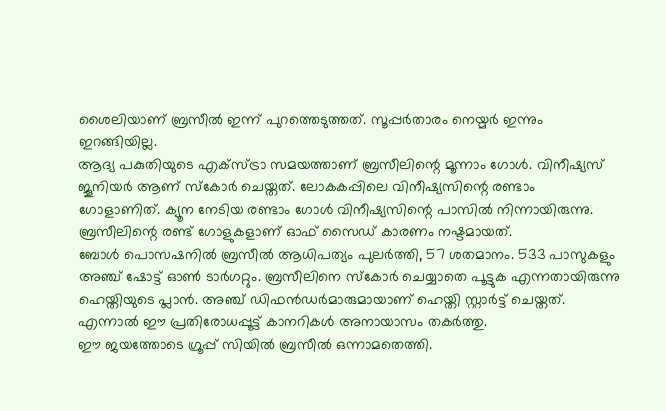ശൈലിയാണ് ബ്രസീൽ ഇന്ന് പുറത്തെടുത്തത്. സൂപ്പർതാരം നെയ്മർ ഇന്നും ഇറങ്ങിയില്ല.
ആദ്യ പകുതിയുടെ എക്സ്ട്രാ സമയത്താണ് ബ്രസീലിന്റെ മൂന്നാം ഗോൾ. വിനീഷ്യസ് ജൂനിയർ ആണ് സ്കോർ ചെയ്തത്. ലോകകപ്പിലെ വിനീഷ്യസിന്റെ രണ്ടാം ഗോളാണിത്. ക്യൂന നേടിയ രണ്ടാം ഗോൾ വിനീഷ്യസിന്റെ പാസിൽ നിന്നായിരുന്നു. ബ്രസീലിന്റെ രണ്ട് ഗോളുകളാണ് ഓഫ് സൈഡ് കാരണം നഷ്ടമായത്.
ബോൾ പൊസഷനിൽ ബ്രസീൽ ആധിപത്യം പുലർത്തി, 57 ശതമാനം. 533 പാസുകളും അഞ്ച് ഷോട്ട് ഓൺ ടാർഗറ്റും. ബ്രസീലിനെ സ്കോർ ചെയ്യാതെ പൂട്ടുക എന്നതായിരുന്നു ഹെയ്തിയുടെ പ്ലാൻ. അഞ്ച് ഡിഫൻഡർമാരുമായാണ് ഹെയ്തി സ്റ്റാർട്ട് ചെയ്തത്. എന്നാൽ ഈ പ്രതിരോധപ്പൂട്ട് കാനറികൾ അനായാസം തകർത്തു.
ഈ ജയത്തോടെ ഗ്രൂപ്പ് സിയിൽ ബ്രസീൽ ഒന്നാമതെത്തി.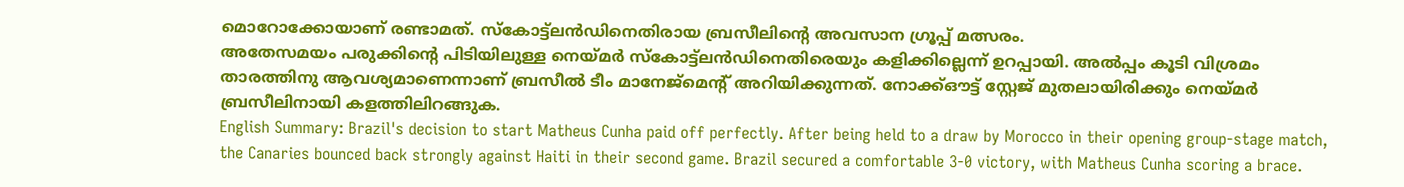മൊറോക്കോയാണ് രണ്ടാമത്. സ്കോട്ട്ലൻഡിനെതിരായ ബ്രസീലിന്റെ അവസാന ഗ്രൂപ്പ് മത്സരം.
അതേസമയം പരുക്കിന്റെ പിടിയിലുള്ള നെയ്മർ സ്കോട്ട്ലൻഡിനെതിരെയും കളിക്കില്ലെന്ന് ഉറപ്പായി. അൽപ്പം കൂടി വിശ്രമം താരത്തിനു ആവശ്യമാണെന്നാണ് ബ്രസീൽ ടീം മാനേജ്മെന്റ് അറിയിക്കുന്നത്. നോക്ക്ഔട്ട് സ്റ്റേജ് മുതലായിരിക്കും നെയ്മർ ബ്രസീലിനായി കളത്തിലിറങ്ങുക.
English Summary: Brazil's decision to start Matheus Cunha paid off perfectly. After being held to a draw by Morocco in their opening group-stage match, the Canaries bounced back strongly against Haiti in their second game. Brazil secured a comfortable 3-0 victory, with Matheus Cunha scoring a brace.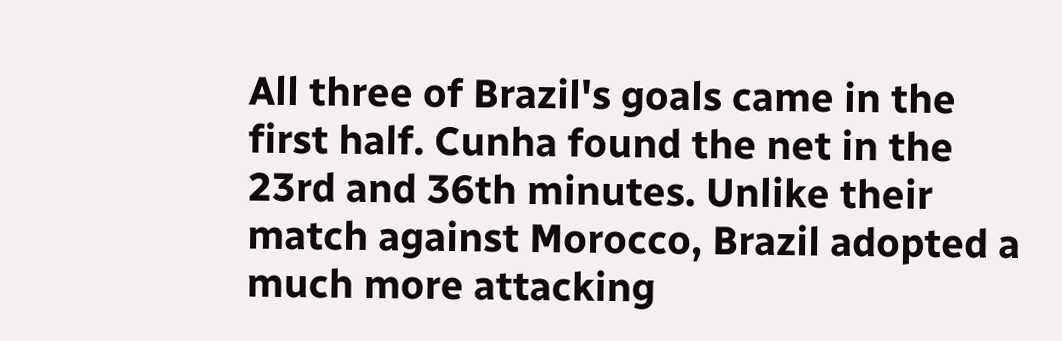All three of Brazil's goals came in the first half. Cunha found the net in the 23rd and 36th minutes. Unlike their match against Morocco, Brazil adopted a much more attacking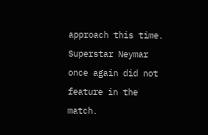approach this time. Superstar Neymar once again did not feature in the match.